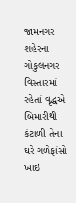જામનગર શહેરના ગોકુલનગર વિસ્તારમાં રહેતાં વૃદ્ધએ બિમારીથી કંટાળી તેના ઘરે ગળેફાંસો ખાઇ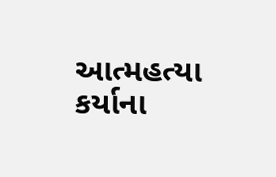આત્મહત્યા કર્યાના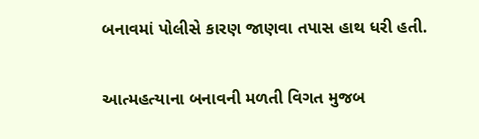બનાવમાં પોલીસે કારણ જાણવા તપાસ હાથ ધરી હતી.

આત્મહત્યાના બનાવની મળતી વિગત મુજબ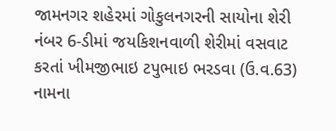જામનગર શહેરમાં ગોકુલનગરની સાયોના શેરી નંબર 6-ડીમાં જયકિશનવાળી શેરીમાં વસવાટ કરતાં ખીમજીભાઇ ટપુભાઇ ભરડવા (ઉ.વ.63) નામના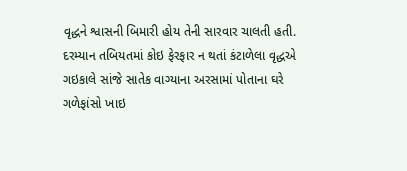વૃદ્ધને શ્વાસની બિમારી હોય તેની સારવાર ચાલતી હતી. દરમ્યાન તબિયતમાં કોઇ ફેરફાર ન થતાં કંટાળેલા વૃદ્ધએ ગઇકાલે સાંજે સાતેક વાગ્યાના અરસામાં પોતાના ઘરે ગળેફાંસો ખાઇ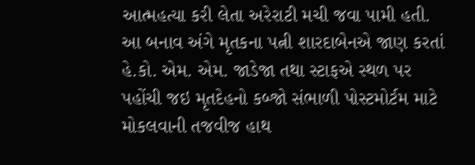આત્મહત્યા કરી લેતા અરેરાટી મચી જવા પામી હતી. આ બનાવ અંગે મૃતકના પત્ની શારદાબેનએ જાણ કરતાં હે.કો. એમ. એમ. જાડેજા તથા સ્ટાફએ સ્થળ પર પહોંચી જઇ મૃતદેહનો કબ્જો સંભાળી પોસ્ટમોર્ટમ માટે મોકલવાની તજવીજ હાથ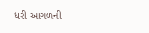ધરી આગળની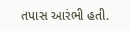તપાસ આરંભી હતી.